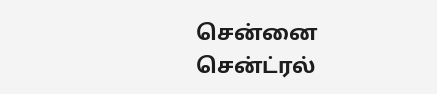சென்னை சென்ட்ரல்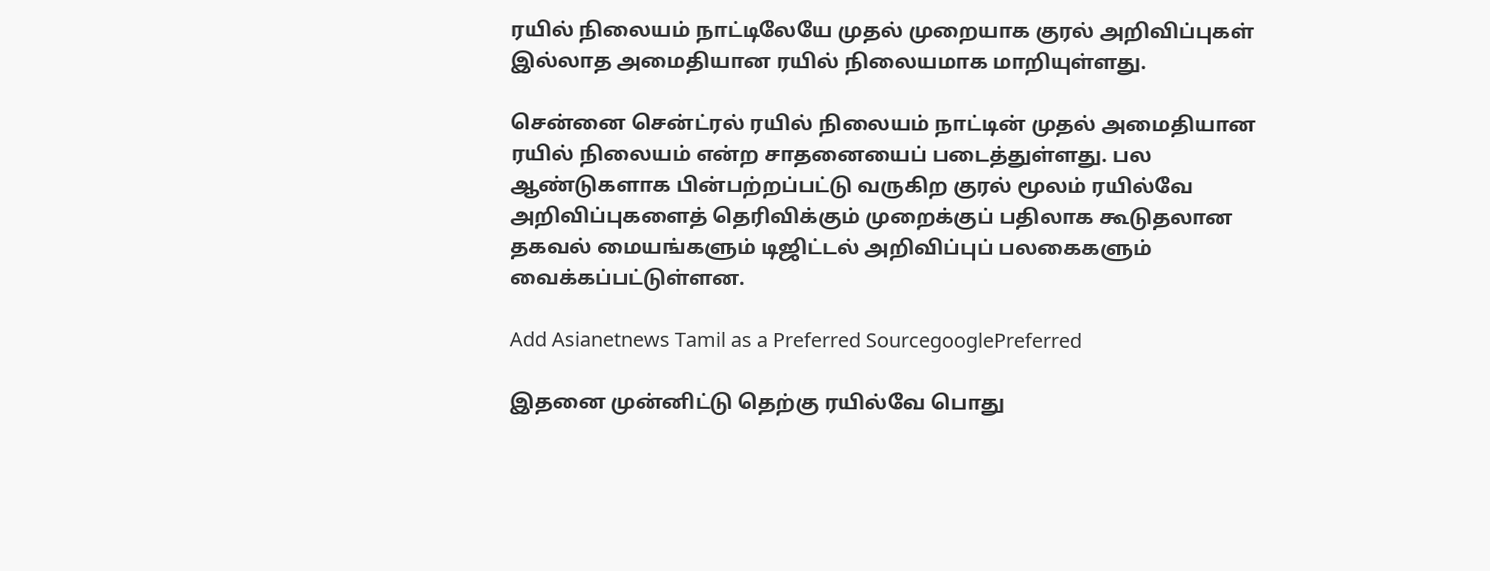ரயில் நிலையம் நாட்டிலேயே முதல் முறையாக குரல் அறிவிப்புகள் இல்லாத அமைதியான ரயில் நிலையமாக மாறியுள்ளது.

சென்னை சென்ட்ரல் ரயில் நிலையம் நாட்டின் முதல் அமைதியான ரயில் நிலையம் என்ற சாதனையைப் படைத்துள்ளது. பல ஆண்டுகளாக பின்பற்றப்பட்டு வருகிற குரல் மூலம் ரயில்வே அறிவிப்புகளைத் தெரிவிக்கும் முறைக்குப் பதிலாக கூடுதலான தகவல் மையங்களும் டிஜிட்டல் அறிவிப்புப் பலகைகளும் வைக்கப்பட்டுள்ளன.

Add Asianetnews Tamil as a Preferred SourcegooglePreferred

இதனை முன்னிட்டு தெற்கு ரயில்வே பொது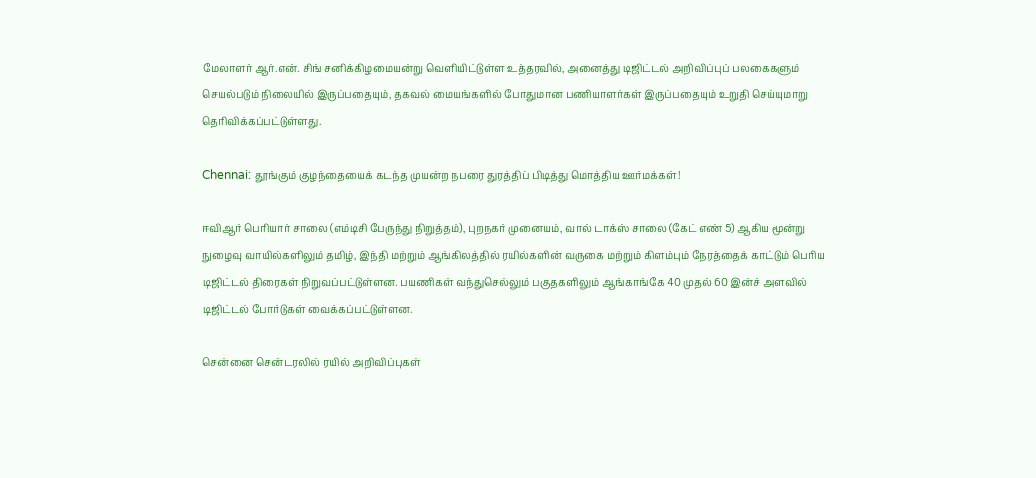மேலாளர் ஆர்.என். சிங் சனிக்கிழமையன்று வெளியிட்டுள்ள உத்தரவில், அனைத்து டிஜிட்டல் அறிவிப்புப் பலகைகளும் செயல்படும் நிலையில் இருப்பதையும், தகவல் மையங்களில் போதுமான பணியாளர்கள் இருப்பதையும் உறுதி செய்யுமாறு தெரிவிக்கப்பட்டுள்ளது.

Chennai: தூங்கும் குழந்தையைக் கடந்த முயன்ற நபரை துரத்திப் பிடித்து மொத்திய ஊர்மக்கள்!

ஈவிஆர் பெரியார் சாலை (எம்டிசி பேருந்து நிறுத்தம்), புறநகர் முனையம், வால் டாக்ஸ் சாலை (கேட் எண் 5) ஆகிய மூன்று நுழைவு வாயில்களிலும் தமிழ், இந்தி மற்றும் ஆங்கிலத்தில் ரயில்களின் வருகை மற்றும் கிளம்பும் நேரத்தைக் காட்டும் பெரிய டிஜிட்டல் திரைகள் நிறுவப்பட்டுள்ளன. பயணிகள் வந்துசெல்லும் பகுதகளிலும் ஆங்காங்கே 40 முதல் 60 இன்ச் அளவில் டிஜிட்டல் போர்டுகள் வைக்கப்பட்டுள்ளன.

சென்னை சென்டரலில் ரயில் அறிவிப்புகள்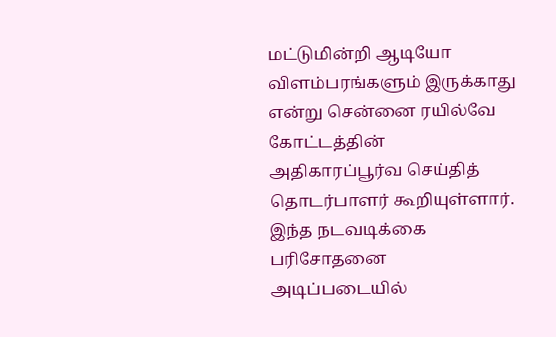மட்டுமின்றி ஆடியோ விளம்பரங்களும் இருக்காது என்று சென்னை ரயில்வே கோட்டத்தின் அதிகாரப்பூர்வ செய்தித் தொடர்பாளர் கூறியுள்ளார். இந்த நடவடிக்கை பரிசோதனை அடிப்படையில்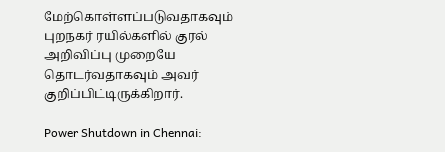மேற்கொள்ளப்படுவதாகவும் புறநகர் ரயில்களில் குரல் அறிவிப்பு முறையே தொடர்வதாகவும் அவர் குறிப்பிட்டிருக்கிறார்.

Power Shutdown in Chennai: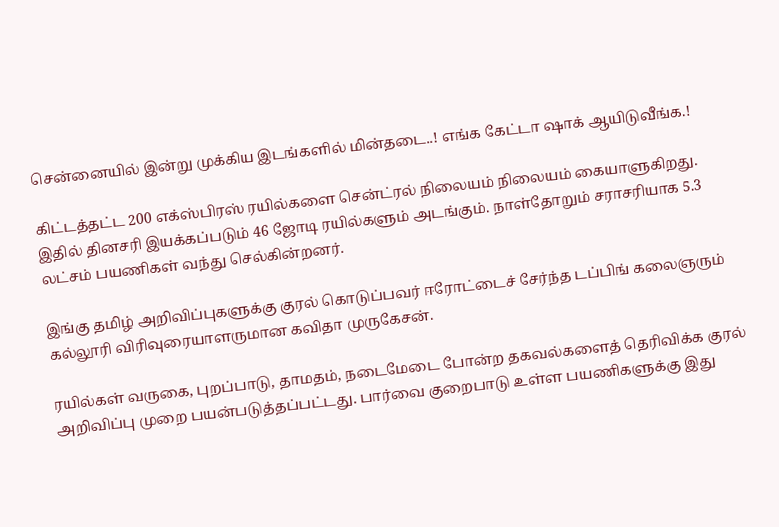சென்னையில் இன்று முக்கிய இடங்களில் மின்தடை..! எங்க கேட்டா ஷாக் ஆயிடுவீங்க.!

கிட்டத்தட்ட 200 எக்ஸ்பிரஸ் ரயில்களை சென்ட்ரல் நிலையம் நிலையம் கையாளுகிறது. இதில் தினசரி இயக்கப்படும் 46 ஜோடி ரயில்களும் அடங்கும். நாள்தோறும் சராசரியாக 5.3 லட்சம் பயணிகள் வந்து செல்கின்றனர்.

இங்கு தமிழ் அறிவிப்புகளுக்கு குரல் கொடுப்பவர் ஈரோட்டைச் சேர்ந்த டப்பிங் கலைஞரும் கல்லூரி விரிவுரையாளருமான கவிதா முருகேசன்.

ரயில்கள் வருகை, புறப்பாடு, தாமதம், நடைமேடை போன்ற தகவல்களைத் தெரிவிக்க குரல் அறிவிப்பு முறை பயன்படுத்தப்பட்டது. பார்வை குறைபாடு உள்ள பயணிகளுக்கு இது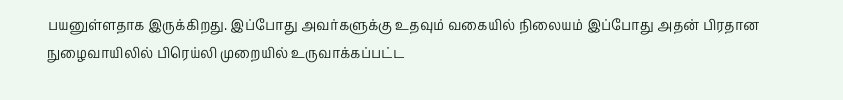பயனுள்ளதாக இருக்கிறது. இப்போது அவர்களுக்கு உதவும் வகையில் நிலையம் இப்போது அதன் பிரதான நுழைவாயிலில் பிரெய்லி முறையில் உருவாக்கப்பட்ட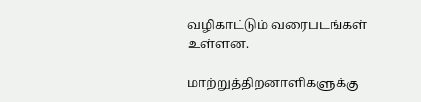வழிகாட்டும் வரைபடங்கள் உள்ளன.

மாற்றுத்திறனாளிகளுக்கு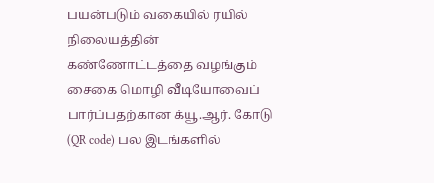பயன்படும் வகையில் ரயில் நிலையத்தின் கண்ணோட்டத்தை வழங்கும் சைகை மொழி வீடியோவைப் பார்ப்பதற்கான க்யூ.ஆர். கோடு (QR code) பல இடங்களில்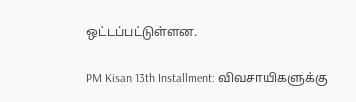ஒட்டப்பட்டுள்ளன.

PM Kisan 13th Installment: விவசாயிகளுக்கு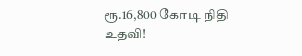ரூ.16,800 கோடி நிதி உதவி!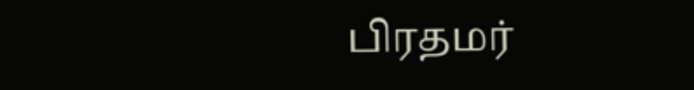பிரதமர்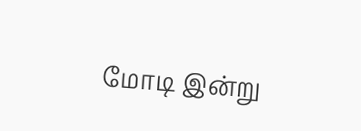மோடி இன்று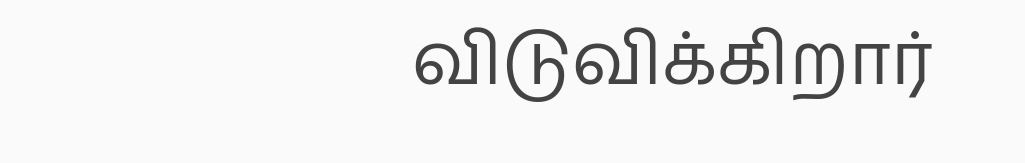விடுவிக்கிறார்